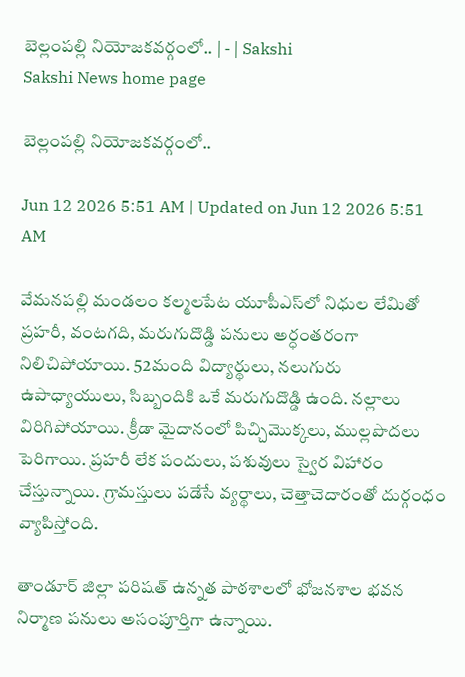బెల్లంపల్లి నియోజకవర్గంలో.. | - | Sakshi
Sakshi News home page

బెల్లంపల్లి నియోజకవర్గంలో..

Jun 12 2026 5:51 AM | Updated on Jun 12 2026 5:51 AM

వేమనపల్లి మండలం కల్మలపేట యూపీఎస్‌లో నిధుల లేమితో ప్రహరీ, వంటగది, మరుగుదొడ్డి పనులు అర్ధంతరంగా నిలిచిపోయాయి. 52మంది విద్యార్థులు, నలుగురు ఉపాధ్యాయులు, సిబ్బందికి ఒకే మరుగుదొడ్డి ఉంది. నల్లాలు విరిగిపోయాయి. క్రీడా మైదానంలో పిచ్చిమొక్కలు, ముల్లపొదలు పెరిగాయి. ప్రహరీ లేక పందులు, పశువులు స్వైర విహారం చేస్తున్నాయి. గ్రామస్తులు పడేసే వ్యర్థాలు, చెత్తాచెదారంతో దుర్గంధం వ్యాపిస్తోంది.

తాండూర్‌ జిల్లా పరిషత్‌ ఉన్నత పాఠశాలలో భోజనశాల భవన నిర్మాణ పనులు అసంపూర్తిగా ఉన్నాయి.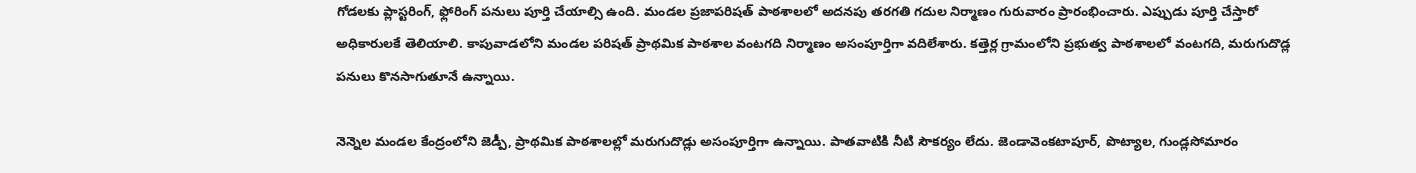గోడలకు ప్లాస్టరింగ్‌, ఫ్లోరింగ్‌ పనులు పూర్తి చేయాల్సి ఉంది. మండల ప్రజాపరిషత్‌ పాఠశాలలో అదనపు తరగతి గదుల నిర్మాణం గురువారం ప్రారంభించారు. ఎప్పుడు పూర్తి చేస్తారో అధికారులకే తెలియాలి. కాపువాడలోని మండల పరిషత్‌ ప్రాథమిక పాఠశాల వంటగది నిర్మాణం అసంపూర్తిగా వదిలేశారు. కత్తెర్ల గ్రామంలోని ప్రభుత్వ పాఠశాలలో వంటగది, మరుగుదొడ్ల పనులు కొనసాగుతూనే ఉన్నాయి.

నెన్నెల మండల కేంద్రంలోని జెడ్పీ, ప్రాథమిక పాఠశాలల్లో మరుగుదొడ్లు అసంపూర్తిగా ఉన్నాయి. పాతవాటికి నీటి సౌకర్యం లేదు. జెండావెంకటాపూర్‌, పొట్యాల, గుండ్లసోమారం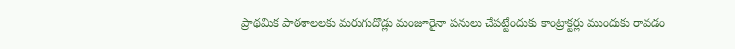ప్రాథమిక పాఠశాలలకు మరుగుదొడ్లు మంజూరైనా పనులు చేపట్టేందుకు కాంట్రాక్టర్లు ముందుకు రావడం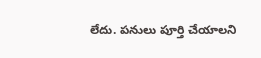లేదు. పనులు పూర్తి చేయాలని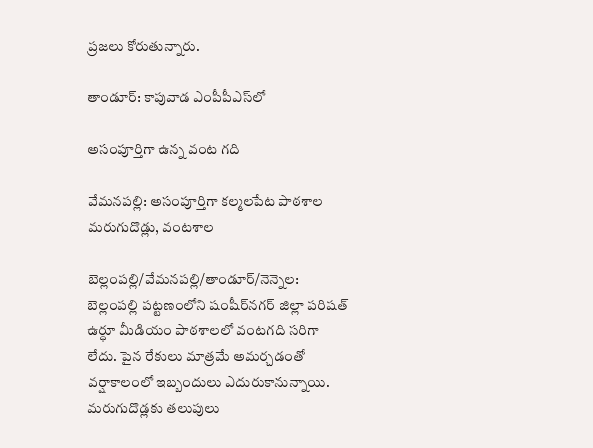ప్రజలు కోరుతున్నారు.

తాండూర్‌: కాపువాడ ఎంపీపీఎస్‌లో

అసంపూర్తిగా ఉన్న వంట గది

వేమనపల్లి: అసంపూర్తిగా కల్మలపేట పాఠశాల మరుగుదొడ్లు, వంటశాల

బెల్లంపల్లి/వేమనపల్లి/తాండూర్‌/నెన్నెల: బెల్లంపల్లి పట్టణంలోని షంషీర్‌నగర్‌ జిల్లా పరిషత్‌ ఉర్ధూ మీడియం పాఠశాలలో వంటగది సరిగా లేదు. పైన రేకులు మాత్రమే అమర్చడంతో వర్షాకాలంలో ఇబ్బందులు ఎదురుకానున్నాయి. మరుగుదొడ్లకు తలుపులు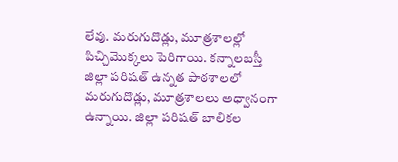లేవు. మరుగుదొడ్లు, మూత్రశాలల్లో పిచ్చిమొక్కలు పెరిగాయి. కన్నాలబస్తీ జిల్లా పరిషత్‌ ఉన్నత పాఠశాలలో మరుగుదొడ్లు, మూత్రశాలలు అధ్వానంగా ఉన్నాయి. జిల్లా పరిషత్‌ బాలికల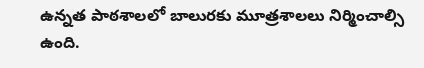ఉన్నత పాఠశాలలో బాలురకు మూత్రశాలలు నిర్మించాల్సి ఉంది.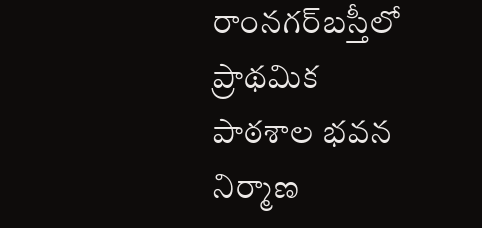రాంనగర్‌బస్తీలో ప్రాథమిక పాఠశాల భవన నిర్మాణ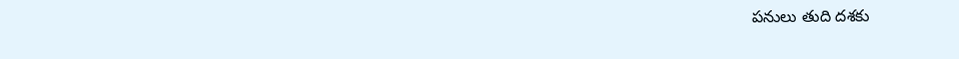పనులు తుది దశకు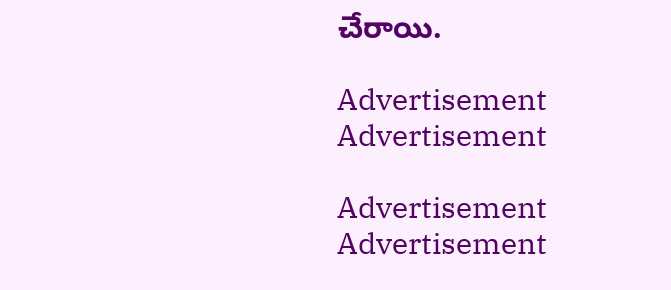చేరాయి.

Advertisement
Advertisement

Advertisement
Advertisement